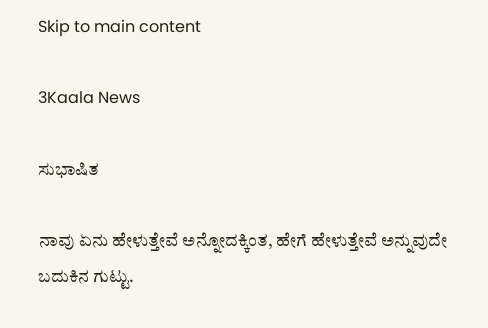Skip to main content

3Kaala News

ಸುಭಾಷಿತ

ನಾವು ಏನು ಹೇಳುತ್ತೇವೆ ಅನ್ನೋದಕ್ಕಿಂತ, ಹೇಗೆ ಹೇಳುತ್ತೇವೆ ಅನ್ನುವುದೇ ಬದುಕಿನ ಗುಟ್ಟು.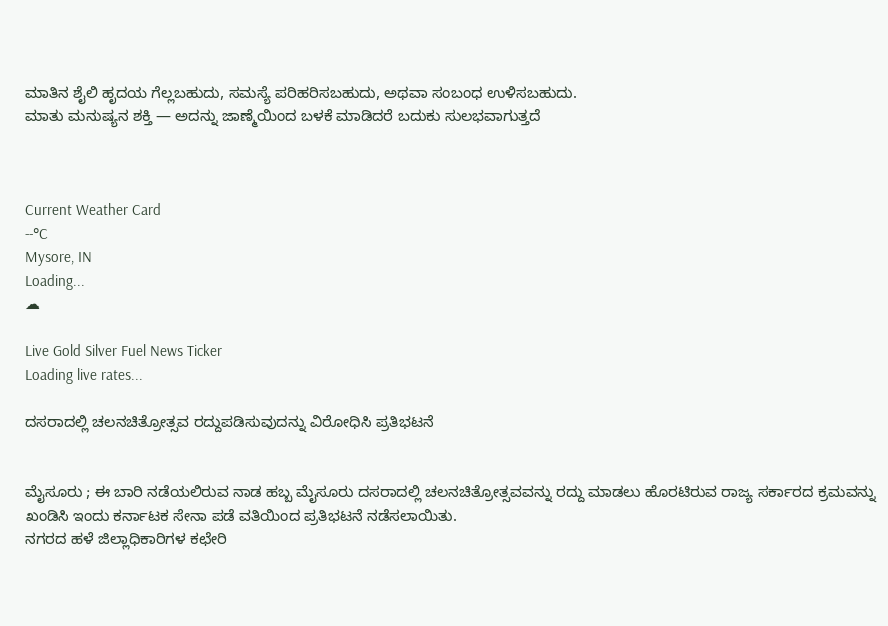ಮಾತಿನ ಶೈಲಿ ಹೃದಯ ಗೆಲ್ಲಬಹುದು, ಸಮಸ್ಯೆ ಪರಿಹರಿಸಬಹುದು, ಅಥವಾ ಸಂಬಂಧ ಉಳಿಸಬಹುದು.
ಮಾತು ಮನುಷ್ಯನ ಶಕ್ತಿ — ಅದನ್ನು ಜಾಣ್ಮೆಯಿಂದ ಬಳಕೆ ಮಾಡಿದರೆ ಬದುಕು ಸುಲಭವಾಗುತ್ತದೆ



Current Weather Card
--°C
Mysore, IN
Loading...
☁

Live Gold Silver Fuel News Ticker
Loading live rates...

ದಸರಾದಲ್ಲಿ ಚಲನಚಿತ್ರೋತ್ಸವ ರದ್ದುಪಡಿಸುವುದನ್ನು ವಿರೋಧಿಸಿ ಪ್ರತಿಭಟನೆ


ಮೈಸೂರು ; ಈ ಬಾರಿ ನಡೆಯಲಿರುವ ನಾಡ ಹಬ್ಬ ಮೈಸೂರು ದಸರಾದಲ್ಲಿ ಚಲನಚಿತ್ರೋತ್ಸವವನ್ನು ರದ್ದು ಮಾಡಲು ಹೊರಟಿರುವ ರಾಜ್ಯ ಸರ್ಕಾರದ ಕ್ರಮವನ್ನು ಖಂಡಿಸಿ ಇಂದು ಕರ್ನಾಟಕ ಸೇನಾ ಪಡೆ ವತಿಯಿಂದ ಪ್ರತಿಭಟನೆ ನಡೆಸಲಾಯಿತು.
ನಗರದ ಹಳೆ ಜಿಲ್ಲಾಧಿಕಾರಿಗಳ ಕಛೇರಿ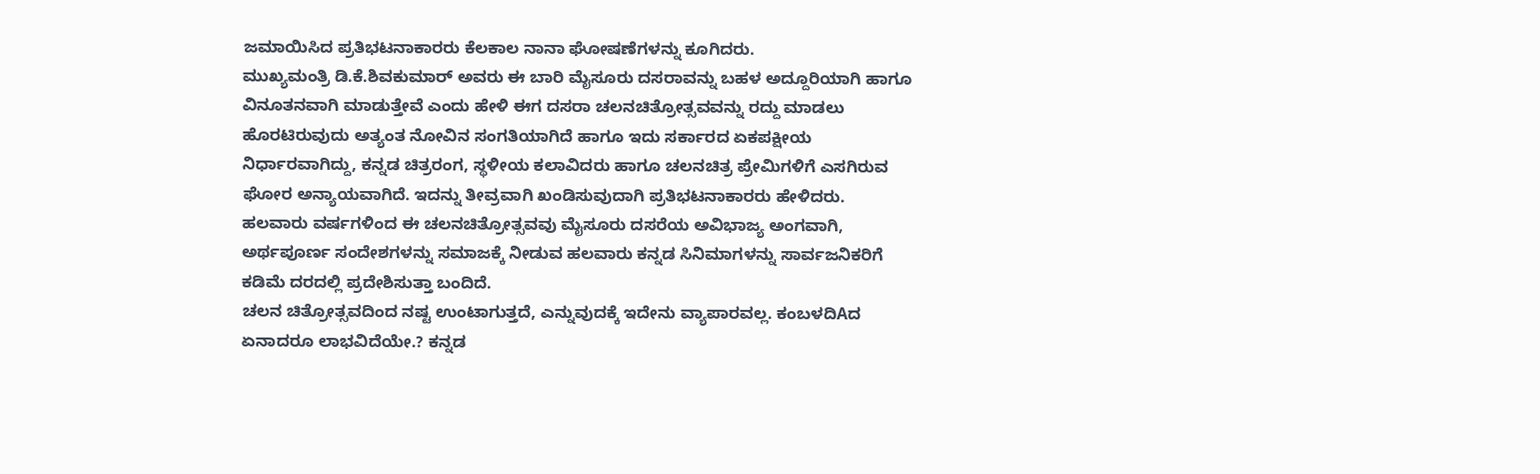ಜಮಾಯಿಸಿದ ಪ್ರತಿಭಟನಾಕಾರರು ಕೆಲಕಾಲ ನಾನಾ ಘೋಷಣೆಗಳನ್ನು ಕೂಗಿದರು.
ಮುಖ್ಯಮಂತ್ರಿ ಡಿ.ಕೆ.ಶಿವಕುಮಾರ್ ಅವರು ಈ ಬಾರಿ ಮೈಸೂರು ದಸರಾವನ್ನು ಬಹಳ ಅದ್ದೂರಿಯಾಗಿ ಹಾಗೂ ವಿನೂತನವಾಗಿ ಮಾಡುತ್ತೇವೆ ಎಂದು ಹೇಳಿ ಈಗ ದಸರಾ ಚಲನಚಿತ್ರೋತ್ಸವವನ್ನು ರದ್ದು ಮಾಡಲು ಹೊರಟಿರುವುದು ಅತ್ಯಂತ ನೋವಿನ ಸಂಗತಿಯಾಗಿದೆ ಹಾಗೂ ಇದು ಸರ್ಕಾರದ ಏಕಪಕ್ಷೀಯ ನಿರ್ಧಾರವಾಗಿದ್ದು, ಕನ್ನಡ ಚಿತ್ರರಂಗ, ಸ್ಥಳೀಯ ಕಲಾವಿದರು ಹಾಗೂ ಚಲನಚಿತ್ರ ಪ್ರೇಮಿಗಳಿಗೆ ಎಸಗಿರುವ ಘೋರ ಅನ್ಯಾಯವಾಗಿದೆ. ಇದನ್ನು ತೀವ್ರವಾಗಿ ಖಂಡಿಸುವುದಾಗಿ ಪ್ರತಿಭಟನಾಕಾರರು ಹೇಳಿದರು.
ಹಲವಾರು ವರ್ಷಗಳಿಂದ ಈ ಚಲನಚಿತ್ರೋತ್ಸವವು ಮೈಸೂರು ದಸರೆಯ ಅವಿಭಾಜ್ಯ ಅಂಗವಾಗಿ, ಅರ್ಥಪೂರ್ಣ ಸಂದೇಶಗಳನ್ನು ಸಮಾಜಕ್ಕೆ ನೀಡುವ ಹಲವಾರು ಕನ್ನಡ ಸಿನಿಮಾಗಳನ್ನು ಸಾರ್ವಜನಿಕರಿಗೆ ಕಡಿಮೆ ದರದಲ್ಲಿ ಪ್ರದೇಶಿಸುತ್ತಾ ಬಂದಿದೆ.
ಚಲನ ಚಿತ್ರೋತ್ಸವದಿಂದ ನಷ್ಟ ಉಂಟಾಗುತ್ತದೆ, ಎನ್ನುವುದಕ್ಕೆ ಇದೇನು ವ್ಯಾಪಾರವಲ್ಲ. ಕಂಬಳದಿAದ ಏನಾದರೂ ಲಾಭವಿದೆಯೇ.? ಕನ್ನಡ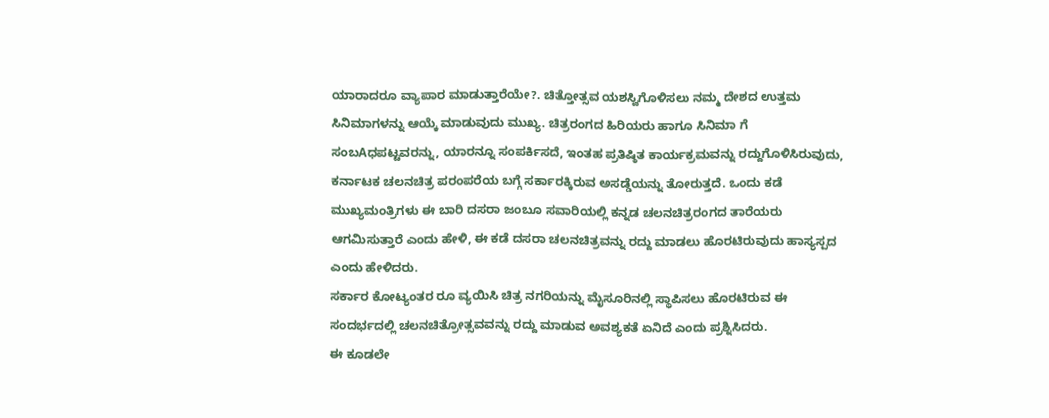ಯಾರಾದರೂ ವ್ಯಾಪಾರ ಮಾಡುತ್ತಾರೆಯೇ?. ಚಿತ್ತೋತ್ಸವ ಯಶಸ್ವಿಗೊಳಿಸಲು ನಮ್ಮ ದೇಶದ ಉತ್ತಮ ಸಿನಿಮಾಗಳನ್ನು ಆಯ್ಕೆ ಮಾಡುವುದು ಮುಖ್ಯ. ಚಿತ್ರರಂಗದ ಹಿರಿಯರು ಹಾಗೂ ಸಿನಿಮಾ ಗೆ ಸಂಬAಧಪಟ್ಟವರನ್ನು, ಯಾರನ್ನೂ ಸಂಪರ್ಕಿಸದೆ, ಇಂತಹ ಪ್ರತಿಷ್ಠಿತ ಕಾರ್ಯಕ್ರಮವನ್ನು ರದ್ದುಗೊಳಿಸಿರುವುದು, ಕರ್ನಾಟಕ ಚಲನಚಿತ್ರ ಪರಂಪರೆಯ ಬಗ್ಗೆ ಸರ್ಕಾರಕ್ಕಿರುವ ಅಸಡ್ಡೆಯನ್ನು ತೋರುತ್ತದೆ. ಒಂದು ಕಡೆ ಮುಖ್ಯಮಂತ್ರಿಗಳು ಈ ಬಾರಿ ದಸರಾ ಜಂಬೂ ಸವಾರಿಯಲ್ಲಿ ಕನ್ನಡ ಚಲನಚಿತ್ರರಂಗದ ತಾರೆಯರು ಆಗಮಿಸುತ್ತಾರೆ ಎಂದು ಹೇಳಿ, ಈ ಕಡೆ ದಸರಾ ಚಲನಚಿತ್ರವನ್ನು ರದ್ದು ಮಾಡಲು ಹೊರಟಿರುವುದು ಹಾಸ್ಯಸ್ಪದ ಎಂದು ಹೇಳಿದರು.
ಸರ್ಕಾರ ಕೋಟ್ಯಂತರ ರೂ ವ್ಯಯಿಸಿ ಚಿತ್ರ ನಗರಿಯನ್ನು ಮೈಸೂರಿನಲ್ಲಿ ಸ್ಥಾಪಿಸಲು ಹೊರಟಿರುವ ಈ ಸಂದರ್ಭದಲ್ಲಿ ಚಲನಚಿತ್ರೋತ್ಸವವನ್ನು ರದ್ದು ಮಾಡುವ ಅವಶ್ಯಕತೆ ಏನಿದೆ ಎಂದು ಪ್ರಶ್ನಿಸಿದರು.
ಈ ಕೂಡಲೇ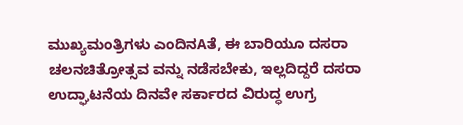ಮುಖ್ಯಮಂತ್ರಿಗಳು ಎಂದಿನAತೆ, ಈ ಬಾರಿಯೂ ದಸರಾ ಚಲನಚಿತ್ರೋತ್ಸವ ವನ್ನು ನಡೆಸಬೇಕು, ಇಲ್ಲದಿದ್ದರೆ ದಸರಾ ಉದ್ಘಾಟನೆಯ ದಿನವೇ ಸರ್ಕಾರದ ವಿರುದ್ಧ ಉಗ್ರ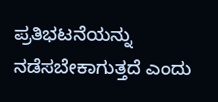ಪ್ರತಿಭಟನೆಯನ್ನು ನಡೆಸಬೇಕಾಗುತ್ತದೆ ಎಂದು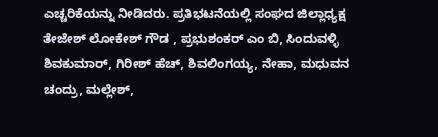ಎಚ್ಚರಿಕೆಯನ್ನು ನೀಡಿದರು. ಪ್ರತಿಭಟನೆಯಲ್ಲಿ ಸಂಘದ ಜಿಲ್ಲಾಧ್ಯಕ್ಷ ತೇಜೇಶ್ ಲೋಕೇಶ್ ಗೌಡ , ಪ್ರಭುಶಂಕರ್ ಎಂ ಬಿ, ಸಿಂದುವಳ್ಳಿ ಶಿವಕುಮಾರ್, ಗಿರೀಶ್ ಹೆಚ್, ಶಿವಲಿಂಗಯ್ಯ, ನೇಹಾ, ಮಧುವನ ಚಂದ್ರು, ಮಲ್ಲೇಶ್,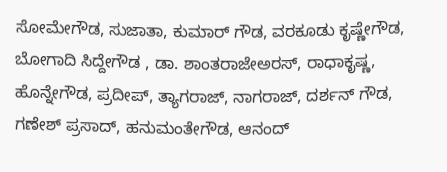ಸೋಮೇಗೌಡ, ಸುಜಾತಾ, ಕುಮಾರ್ ಗೌಡ, ವರಕೂಡು ಕೃಷ್ಣೇಗೌಡ, ಬೋಗಾದಿ ಸಿದ್ದೇಗೌಡ , ಡಾ. ಶಾಂತರಾಜೇಅರಸ್, ರಾಧಾಕೃಷ್ಣ, ಹೊನ್ನೇಗೌಡ, ಪ್ರದೀಪ್, ತ್ಯಾಗರಾಜ್, ನಾಗರಾಜ್, ದರ್ಶನ್ ಗೌಡ, ಗಣೇಶ್ ಪ್ರಸಾದ್, ಹನುಮಂತೇಗೌಡ, ಆನಂದ್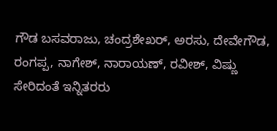ಗೌಡ ಬಸವರಾಜು, ಚಂದ್ರಶೇಖರ್, ಅರಸು, ದೇವೇಗೌಡ, ರಂಗಪ್ಪ, ನಾಗೇಶ್, ನಾರಾಯಣ್, ರವೀಶ್, ವಿಷ್ಣು ಸೇರಿದಂತೆ ಇನ್ನಿತರರು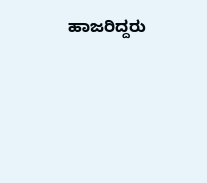ಹಾಜರಿದ್ದರು